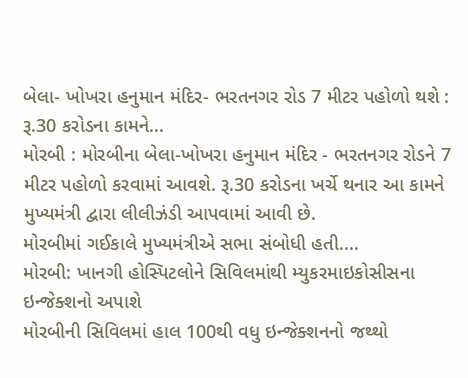બેલા- ખોખરા હનુમાન મંદિર- ભરતનગર રોડ 7 મીટર પહોળો થશે : રૂ.30 કરોડના કામને...
મોરબી : મોરબીના બેલા-ખોખરા હનુમાન મંદિર - ભરતનગર રોડને 7 મીટર પહોળો કરવામાં આવશે. રૂ.30 કરોડના ખર્ચે થનાર આ કામને મુખ્યમંત્રી દ્વારા લીલીઝંડી આપવામાં આવી છે.
મોરબીમાં ગઈકાલે મુખ્યમંત્રીએ સભા સંબોધી હતી....
મોરબી: ખાનગી હોસ્પિટલોને સિવિલમાંથી મ્યુકરમાઇકોસીસના ઇન્જેક્શનો અપાશે
મોરબીની સિવિલમાં હાલ 100થી વધુ ઇન્જેક્શનનો જથ્થો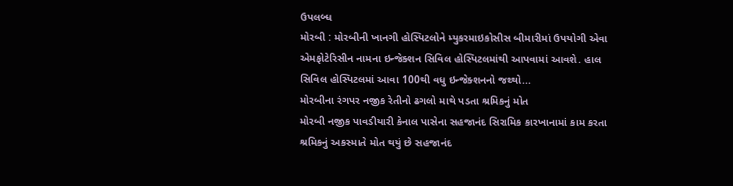ઉપલબ્ધ
મોરબી : મોરબીની ખાનગી હોસ્પિટલોને મ્યુકરમાઇકોસીસ બીમારીમાં ઉપયોગી એવા એમફોટેરિસીન નામના ઇન્જેક્શન સિવિલ હોસ્પિટલમાંથી આપવામાં આવશે. હાલ સિવિલ હોસ્પિટલમાં આવા 100થી વધુ ઇન્જેક્શનનો જથ્થો...
મોરબીના રંગપર નજીક રેતીનો ઢગલો માથે પડતા શ્રમિકનું મોત
મોરબી નજીક પાવડીયારી કેનાલ પાસેના સહજાનંદ સિરામિક કારખાનામાં કામ કરતા શ્રમિકનું અકસ્માતે મોત થયું છે સહજાનંદ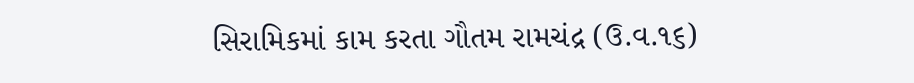સિરામિકમાં કામ કરતા ગૌતમ રામચંદ્ર (ઉ.વ.૧૬)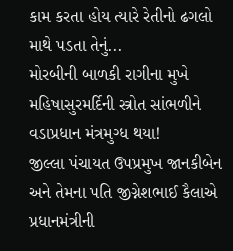કામ કરતા હોય ત્યારે રેતીનો ઢગલો માથે પડતા તેનું...
મોરબીની બાળકી રાગીના મુખે મહિષાસુરમર્દિની સ્ત્રોત સાંભળીને વડાપ્રધાન મંત્રમુગ્ધ થયા!
જીલ્લા પંચાયત ઉપપ્રમુખ જાનકીબેન અને તેમના પતિ જીગ્નેશભાઈ કૈલાએ પ્રધાનમંત્રીની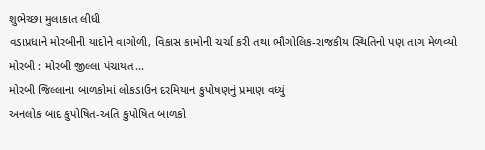શુભેચ્છા મુલાકાત લીધી
વડાપ્રધાને મોરબીની યાદોને વાગોળી, વિકાસ કામોની ચર્ચા કરી તથા ભૌગોલિક-રાજકીય સ્થિતિનો પણ તાગ મેળવ્યો
મોરબી : મોરબી જીલ્લા પંચાયત...
મોરબી જિલ્લાના બાળકોમાં લોકડાઉન દરમિયાન કુપોષણનું પ્રમાણ વધ્યું
અનલોક બાદ કુપોષિત-અતિ કુપોષિત બાળકો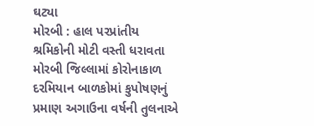ઘટ્યા
મોરબી : હાલ પરપ્રાંતીય શ્રમિકોની મોટી વસ્તી ધરાવતા મોરબી જિલ્લામાં કોરોનાકાળ દરમિયાન બાળકોમાં કુપોષણનું પ્રમાણ અગાઉના વર્ષની તુલનાએ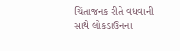ચિંતાજનક રીતે વધવાની સાથે લોકડાઉનના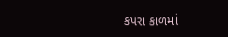કપરા કાળમાં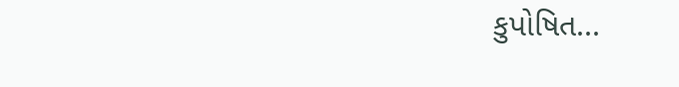કુપોષિત...